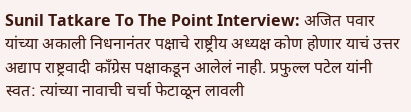Sunil Tatkare To The Point Interview: अजित पवार यांच्या अकाली निधनानंतर पक्षाचे राष्ट्रीय अध्यक्ष कोण होणार याचं उत्तर अद्याप राष्ट्रवादी काँग्रेस पक्षाकडून आलेलं नाही. प्रफुल्ल पटेल यांनी स्वत: त्यांच्या नावाची चर्चा फेटाळून लावली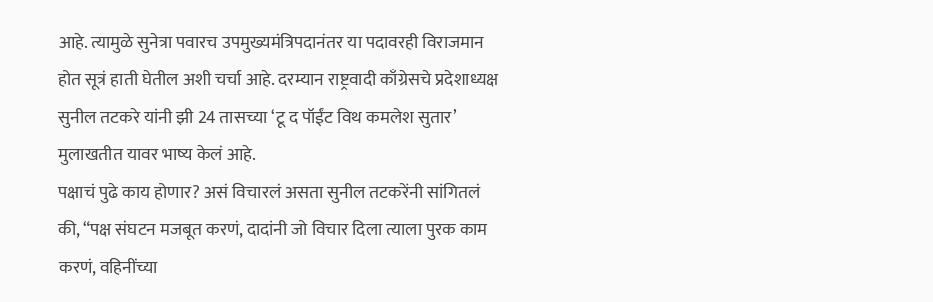आहे. त्यामुळे सुनेत्रा पवारच उपमुख्यमंत्रिपदानंतर या पदावरही विराजमान होत सूत्रं हाती घेतील अशी चर्चा आहे. दरम्यान राष्ट्रवादी काँग्रेसचे प्रदेशाध्यक्ष सुनील तटकरे यांनी झी 24 तासच्या ‘टू द पॉईंट विथ कमलेश सुतार’ मुलाखतीत यावर भाष्य केलं आहे.
पक्षाचं पुढे काय होणार? असं विचारलं असता सुनील तटकरेंनी सांगितलं की, “पक्ष संघटन मजबूत करणं, दादांनी जो विचार दिला त्याला पुरक काम करणं, वहिनींच्या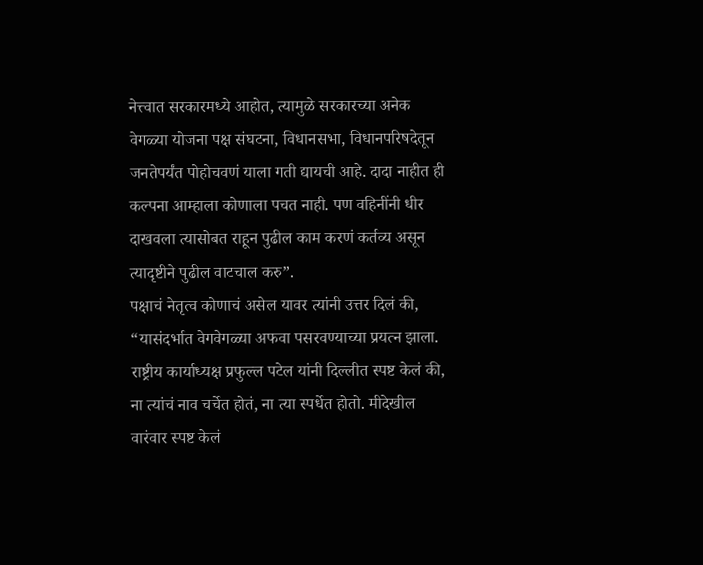नेत्त्वात सरकारमध्ये आहोत, त्यामुळे सरकारच्या अनेक वेगळ्या योजना पक्ष संघटना, विधानसभा, विधानपरिषदेतून जनतेपर्यंत पोहोचवणं याला गती द्यायची आहे. दादा नाहीत ही कल्पना आम्हाला कोणाला पचत नाही. पण वहिनींनी धीर दाखवला त्यासोबत राहून पुढील काम करणं कर्तव्य असून त्यादृष्टीने पुढील वाटचाल करु”.
पक्षाचं नेतृत्व कोणाचं असेल यावर त्यांनी उत्तर दिलं की, “यासंदर्भात वेगवेगळ्या अफवा पसरवण्याच्या प्रयत्न झाला. राष्ट्रीय कार्याध्यक्ष प्रफुल्ल पटेल यांनी दिल्लीत स्पष्ट केलं की, ना त्यांचं नाव चर्चेत होतं, ना त्या स्पर्धेत होतो. मीदेखील वारंवार स्पष्ट केलं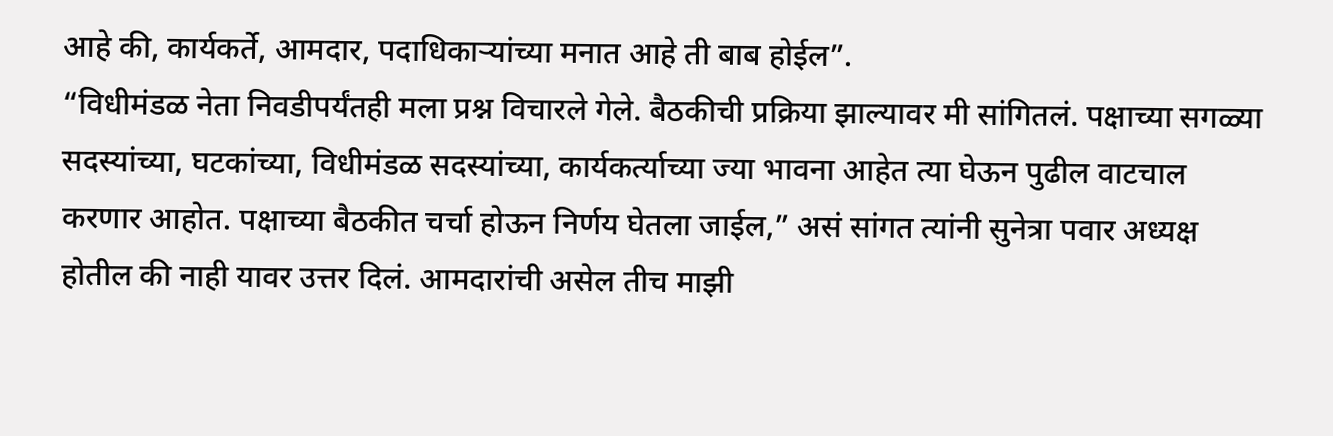आहे की, कार्यकर्ते, आमदार, पदाधिकाऱ्यांच्या मनात आहे ती बाब होईल”.
“विधीमंडळ नेता निवडीपर्यंतही मला प्रश्न विचारले गेले. बैठकीची प्रक्रिया झाल्यावर मी सांगितलं. पक्षाच्या सगळ्या सदस्यांच्या, घटकांच्या, विधीमंडळ सदस्यांच्या, कार्यकर्त्याच्या ज्या भावना आहेत त्या घेऊन पुढील वाटचाल करणार आहोत. पक्षाच्या बैठकीत चर्चा होऊन निर्णय घेतला जाईल,” असं सांगत त्यांनी सुनेत्रा पवार अध्यक्ष होतील की नाही यावर उत्तर दिलं. आमदारांची असेल तीच माझी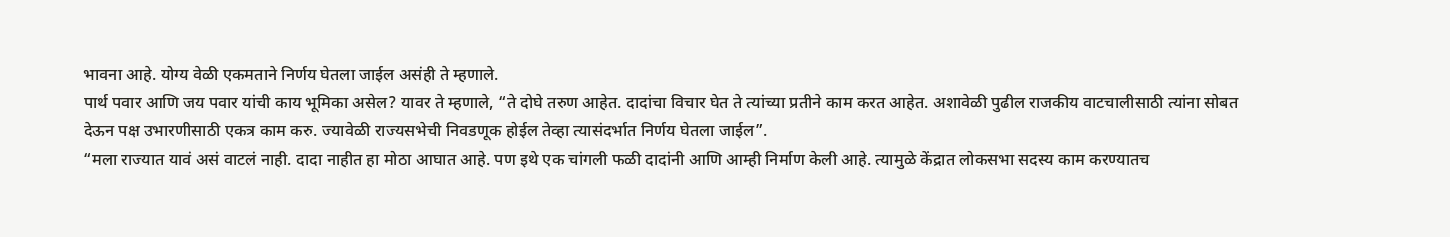भावना आहे. योग्य वेळी एकमताने निर्णय घेतला जाईल असंही ते म्हणाले.
पार्थ पवार आणि जय पवार यांची काय भूमिका असेल? यावर ते म्हणाले, “ते दोघे तरुण आहेत. दादांचा विचार घेत ते त्यांच्या प्रतीने काम करत आहेत. अशावेळी पुढील राजकीय वाटचालीसाठी त्यांना सोबत देऊन पक्ष उभारणीसाठी एकत्र काम करु. ज्यावेळी राज्यसभेची निवडणूक होईल तेव्हा त्यासंदर्भात निर्णय घेतला जाईल”.
“मला राज्यात यावं असं वाटलं नाही. दादा नाहीत हा मोठा आघात आहे. पण इथे एक चांगली फळी दादांनी आणि आम्ही निर्माण केली आहे. त्यामुळे केंद्रात लोकसभा सदस्य काम करण्यातच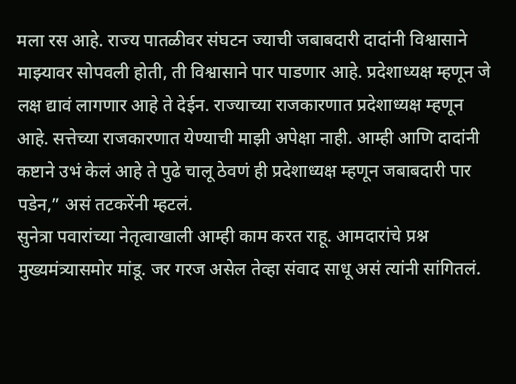मला रस आहे. राज्य पातळीवर संघटन ज्याची जबाबदारी दादांनी विश्वासाने माझ्यावर सोपवली होती, ती विश्वासाने पार पाडणार आहे. प्रदेशाध्यक्ष म्हणून जे लक्ष द्यावं लागणार आहे ते देईन. राज्याच्या राजकारणात प्रदेशाध्यक्ष म्हणून आहे. सत्तेच्या राजकारणात येण्याची माझी अपेक्षा नाही. आम्ही आणि दादांनी कष्टाने उभं केलं आहे ते पुढे चालू ठेवणं ही प्रदेशाध्यक्ष म्हणून जबाबदारी पार पडेन,” असं तटकरेंनी म्हटलं.
सुनेत्रा पवारांच्या नेतृत्वाखाली आम्ही काम करत राहू. आमदारांचे प्रश्न मुख्यमंत्र्यासमोर मांडू. जर गरज असेल तेव्हा संवाद साधू असं त्यांनी सांगितलं.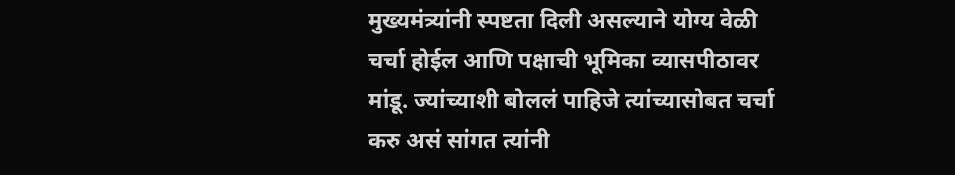मुख्यमंत्र्यांनी स्पष्टता दिली असल्याने योग्य वेळी चर्चा होईल आणि पक्षाची भूमिका व्यासपीठावर मांडू. ज्यांच्याशी बोललं पाहिजे त्यांच्यासोबत चर्चा करु असं सांगत त्यांनी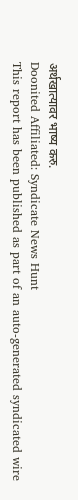अर्थखात्यावर भाष्य करु.
Doonited Affiliated: Syndicate News Hunt
This report has been published as part of an auto-generated syndicated wire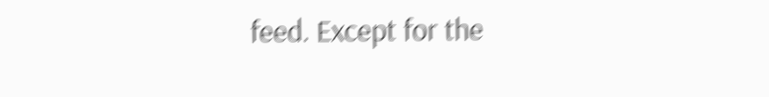feed. Except for the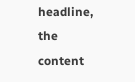headline, the content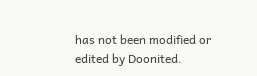has not been modified or edited by Doonited.